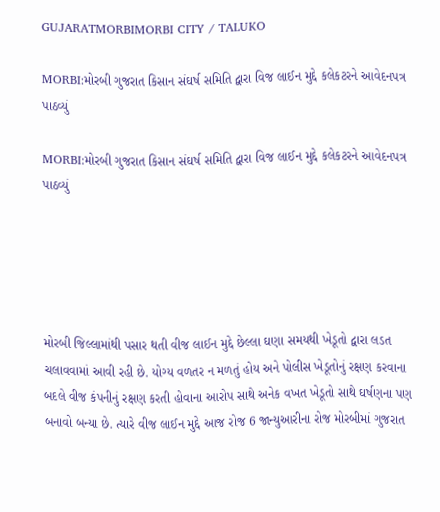GUJARATMORBIMORBI CITY / TALUKO

MORBI:મોરબી ગુજરાત કિસાન સંઘર્ષ સમિતિ દ્વારા વિજ લાઈન મુદ્દે કલેકટરને આવેદનપત્ર પાઠવ્યું

MORBI:મોરબી ગુજરાત કિસાન સંઘર્ષ સમિતિ દ્વારા વિજ લાઈન મુદ્દે કલેકટરને આવેદનપત્ર પાઠવ્યું





મોરબી જિલ્લામાંથી પસાર થતી વીજ લાઈન મુદ્દે છેલ્લા ઘણા સમયથી ખેડૂતો દ્વારા લડત ચલાવવામાં આવી રહી છે. યોગ્ય વળતર ન મળતું હોય અને પોલીસ ખેડૂતોનું રક્ષણ કરવાના બદલે વીજ કંપનીનું રક્ષણ કરતી હોવાના આરોપ સાથે અનેક વખત ખેડૂતો સાથે ઘર્ષણના પણ બનાવો બન્યા છે. ત્યારે વીજ લાઈન મુદ્દે આજ રોજ 6 જાન્યુઆરીના રોજ મોરબીમાં ગુજરાત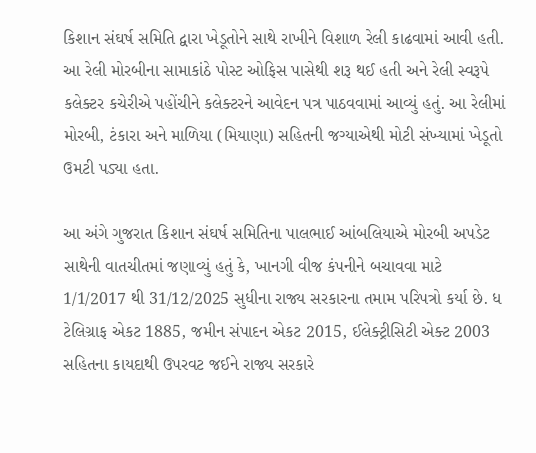કિશાન સંઘર્ષ સમિતિ દ્વારા ખેડૂતોને સાથે રાખીને વિશાળ રેલી કાઢવામાં આવી હતી. આ રેલી મોરબીના સામાકાંઠે પોસ્ટ ઓફિસ પાસેથી શરૂ થઈ હતી અને રેલી સ્વરૂપે કલેક્ટર કચેરીએ પહોંચીને કલેક્ટરને આવેદન પત્ર પાઠવવામાં આવ્યું હતું. આ રેલીમાં મોરબી, ટંકારા અને માળિયા (મિયાણા) સહિતની જગ્યાએથી મોટી સંખ્યામાં ખેડૂતો ઉમટી પડ્યા હતા.

આ અંગે ગુજરાત કિશાન સંઘર્ષ સમિતિના પાલભાઈ આંબલિયાએ મોરબી અપડેટ સાથેની વાતચીતમાં જણાવ્યું હતું કે, ખાનગી વીજ કંપનીને બચાવવા માટે 1/1/2017 થી 31/12/2025 સુધીના રાજ્ય સરકારના તમામ પરિપત્રો કર્યા છે. ધ ટેલિગ્રાફ એકટ 1885, જમીન સંપાદન એકટ 2015, ઈલેક્ટ્રીસિટી એક્ટ 2003 સહિતના કાયદાથી ઉપરવટ જઈને રાજ્ય સરકારે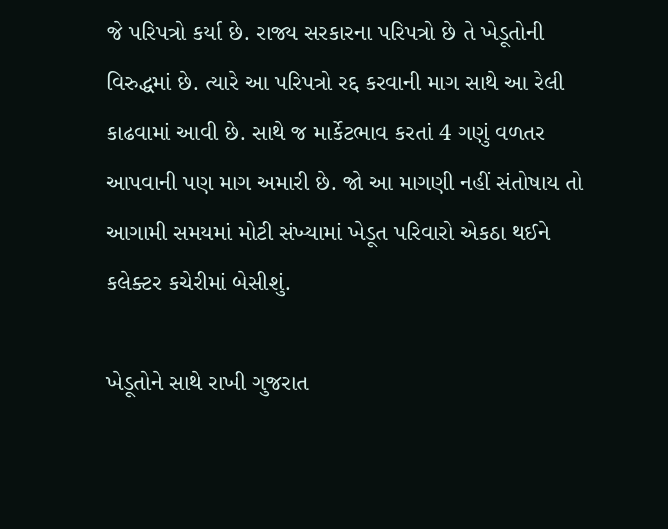જે પરિપત્રો કર્યા છે. રાજ્ય સરકારના પરિપત્રો છે તે ખેડૂતોની વિરુદ્ધમાં છે. ત્યારે આ પરિપત્રો રદ્દ કરવાની માગ સાથે આ રેલી કાઢવામાં આવી છે. સાથે જ માર્કેટભાવ કરતાં 4 ગણું વળતર આપવાની પણ માગ અમારી છે. જો આ માગણી નહીં સંતોષાય તો આગામી સમયમાં મોટી સંખ્યામાં ખેડૂત પરિવારો એકઠા થઈને કલેક્ટર કચેરીમાં બેસીશું.

ખેડૂતોને સાથે રાખી ગુજરાત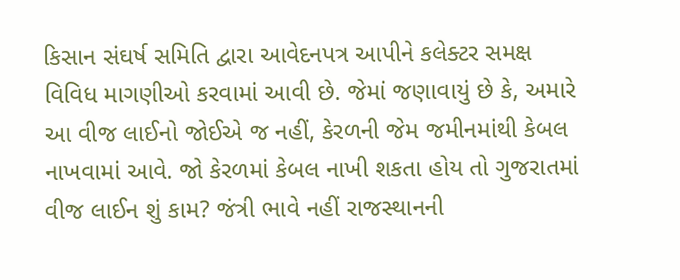કિસાન સંઘર્ષ સમિતિ દ્વારા આવેદનપત્ર આપીને કલેક્ટર સમક્ષ વિવિધ માગણીઓ કરવામાં આવી છે. જેમાં જણાવાયું છે કે, અમારે આ વીજ લાઈનો જોઈએ જ નહીં, કેરળની જેમ જમીનમાંથી કેબલ નાખવામાં આવે. જો કેરળમાં કેબલ નાખી શકતા હોય તો ગુજરાતમાં વીજ લાઈન શું કામ? જંત્રી ભાવે નહીં રાજસ્થાનની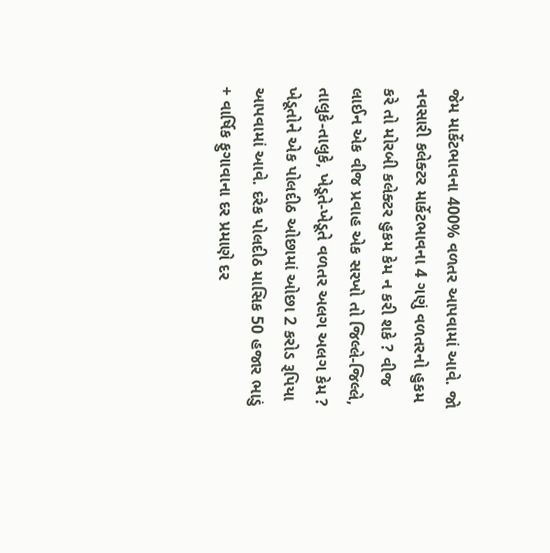જેમ માર્કેટભાવના 400% વળતર આપવામાં આવે. જો નવસારી કલેક્ટર માર્કેટભાવના 4 ગણું વળતરનો હુકમ કરે તો મોરબી કલેક્ટર હુકમ કેમ ન કરી શકે ? વીજ લાઈન એક વીજ પ્રવાહ એક સરખો તો જિલ્લે-જિલ્લે, તાલુકે-તાલુકે, ખેડૂતે-ખેડૂતે વળતર અલગ અલગ કેમ ? ખેડૂતોને એક પોલદીઠ ઓછામાં ઓછા 2 કરોડ રૂપિયા આપવામાં આવે. દરેક પોલદીઠ માસિક 50 હજાર ભાડું + વાર્ષિક ફુગાવાના દર પ્રમાણે દર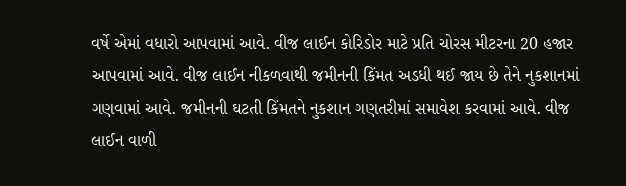વર્ષે એમાં વધારો આપવામાં આવે. વીજ લાઈન કોરિડોર માટે પ્રતિ ચોરસ મીટરના 20 હજાર આપવામાં આવે. વીજ લાઈન નીકળવાથી જમીનની કિંમત અડધી થઈ જાય છે તેને નુકશાનમાં ગણવામાં આવે. જમીનની ઘટતી કિંમતને નુકશાન ગણતરીમાં સમાવેશ કરવામાં આવે. વીજ લાઈન વાળી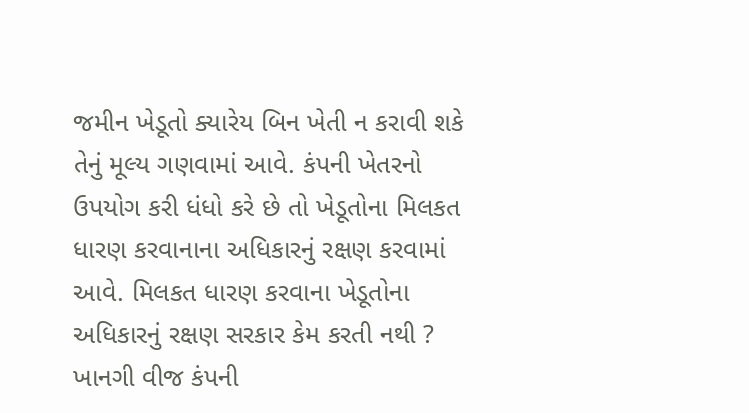જમીન ખેડૂતો ક્યારેય બિન ખેતી ન કરાવી શકે તેનું મૂલ્ય ગણવામાં આવે. કંપની ખેતરનો ઉપયોગ કરી ધંધો કરે છે તો ખેડૂતોના મિલકત ધારણ કરવાનાના અધિકારનું રક્ષણ કરવામાં આવે. મિલકત ધારણ કરવાના ખેડૂતોના અધિકારનું રક્ષણ સરકાર કેમ કરતી નથી ? ખાનગી વીજ કંપની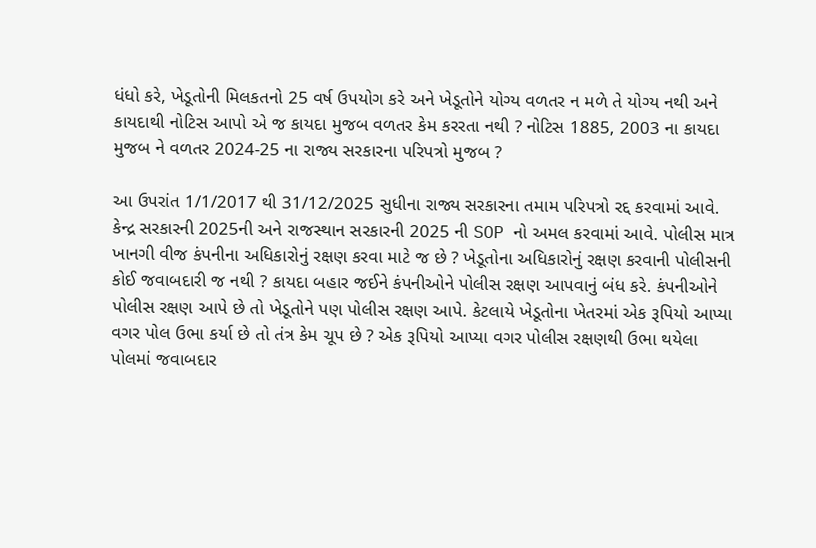ધંધો કરે, ખેડૂતોની મિલકતનો 25 વર્ષ ઉપયોગ કરે અને ખેડૂતોને યોગ્ય વળતર ન મળે તે યોગ્ય નથી અને કાયદાથી નોટિસ આપો એ જ કાયદા મુજબ વળતર કેમ કરરતા નથી ? નોટિસ 1885, 2003 ના કાયદા મુજબ ને વળતર 2024-25 ના રાજ્ય સરકારના પરિપત્રો મુજબ ?

આ ઉપરાંત 1/1/2017 થી 31/12/2025 સુધીના રાજ્ય સરકારના તમામ પરિપત્રો રદ્દ કરવામાં આવે. કેન્દ્ર સરકારની 2025ની અને રાજસ્થાન સરકારની 2025 ની SOP નો અમલ કરવામાં આવે. પોલીસ માત્ર ખાનગી વીજ કંપનીના અધિકારોનું રક્ષણ કરવા માટે જ છે ? ખેડૂતોના અધિકારોનું રક્ષણ કરવાની પોલીસની કોઈ જવાબદારી જ નથી ? કાયદા બહાર જઈને કંપનીઓને પોલીસ રક્ષણ આપવાનું બંધ કરે. કંપનીઓને પોલીસ રક્ષણ આપે છે તો ખેડૂતોને પણ પોલીસ રક્ષણ આપે. કેટલાયે ખેડૂતોના ખેતરમાં એક રૂપિયો આપ્યા વગર પોલ ઉભા કર્યા છે તો તંત્ર કેમ ચૂપ છે ? એક રૂપિયો આપ્યા વગર પોલીસ રક્ષણથી ઉભા થયેલા પોલમાં જવાબદાર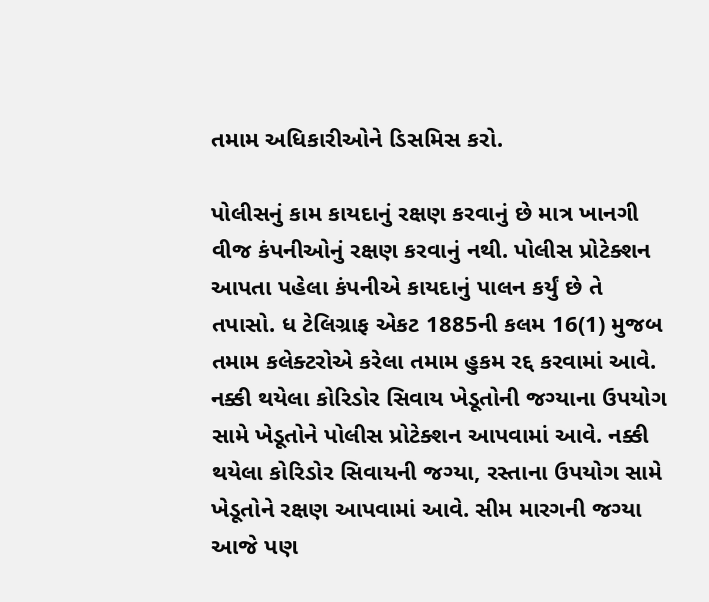તમામ અધિકારીઓને ડિસમિસ કરો.

પોલીસનું કામ કાયદાનું રક્ષણ કરવાનું છે માત્ર ખાનગી વીજ કંપનીઓનું રક્ષણ કરવાનું નથી. પોલીસ પ્રોટેક્શન આપતા પહેલા કંપનીએ કાયદાનું પાલન કર્યું છે તે તપાસો. ધ ટેલિગ્રાફ એકટ 1885ની કલમ 16(1) મુજબ તમામ કલેક્ટરોએ કરેલા તમામ હુકમ રદ્દ કરવામાં આવે. નક્કી થયેલા કોરિડોર સિવાય ખેડૂતોની જગ્યાના ઉપયોગ સામે ખેડૂતોને પોલીસ પ્રોટેક્શન આપવામાં આવે. નક્કી થયેલા કોરિડોર સિવાયની જગ્યા, રસ્તાના ઉપયોગ સામે ખેડૂતોને રક્ષણ આપવામાં આવે. સીમ મારગની જગ્યા આજે પણ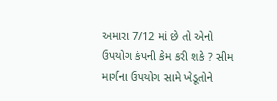અમારા 7/12 માં છે તો એનો ઉપયોગ કંપની કેમ કરી શકે ? સીમ માર્ગના ઉપયોગ સામે ખેડૂતોને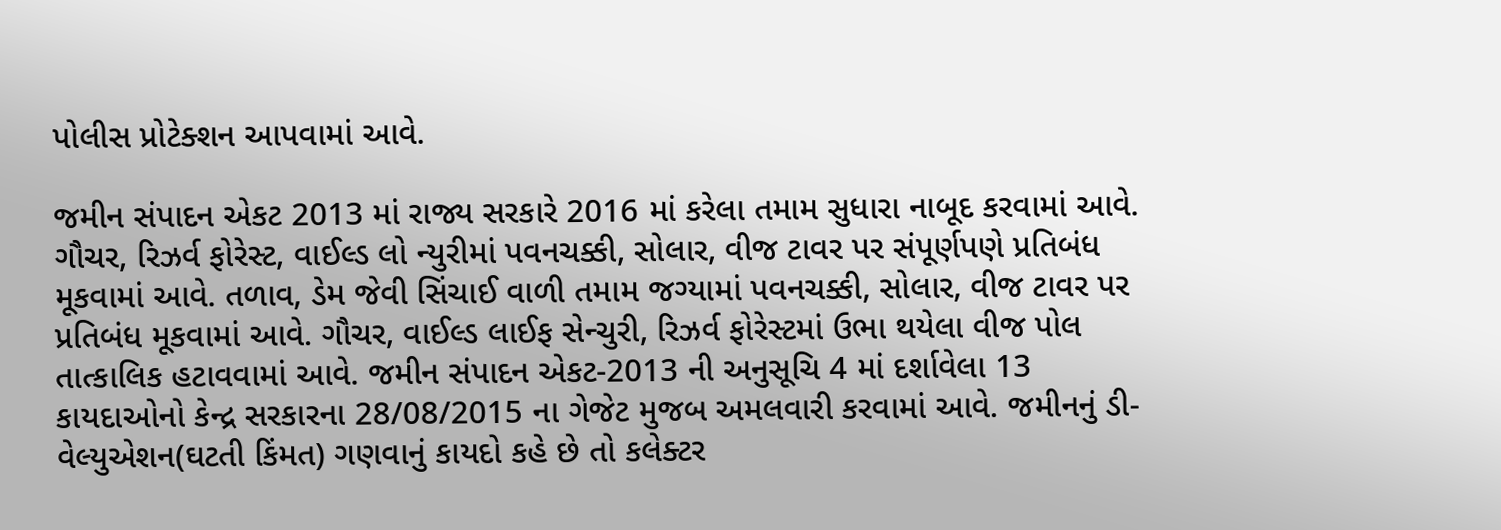પોલીસ પ્રોટેક્શન આપવામાં આવે.

જમીન સંપાદન એકટ 2013 માં રાજ્ય સરકારે 2016 માં કરેલા તમામ સુધારા નાબૂદ કરવામાં આવે. ગૌચર, રિઝર્વ ફોરેસ્ટ, વાઈલ્ડ લો ન્યુરીમાં પવનચક્કી, સોલાર, વીજ ટાવર પર સંપૂર્ણપણે પ્રતિબંધ મૂકવામાં આવે. તળાવ, ડેમ જેવી સિંચાઈ વાળી તમામ જગ્યામાં પવનચક્કી, સોલાર, વીજ ટાવર પર પ્રતિબંધ મૂકવામાં આવે. ગૌચર, વાઈલ્ડ લાઈફ સેન્ચુરી, રિઝર્વ ફોરેસ્ટમાં ઉભા થયેલા વીજ પોલ તાત્કાલિક હટાવવામાં આવે. જમીન સંપાદન એકટ-2013 ની અનુસૂચિ 4 માં દર્શાવેલા 13 કાયદાઓનો કેન્દ્ર સરકારના 28/08/2015 ના ગેજેટ મુજબ અમલવારી કરવામાં આવે. જમીનનું ડી-વેલ્યુએશન(ઘટતી કિંમત) ગણવાનું કાયદો કહે છે તો કલેક્ટર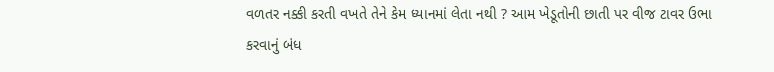વળતર નક્કી કરતી વખતે તેને કેમ ધ્યાનમાં લેતા નથી ? આમ ખેડૂતોની છાતી પર વીજ ટાવર ઉભા કરવાનું બંધ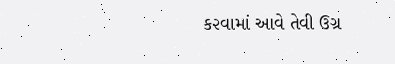ક૨વામાં આવે તેવી ઉગ્ર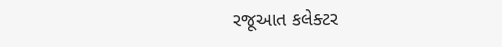રજૂઆત કલેક્ટર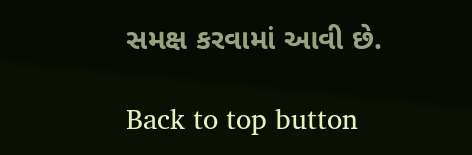સમક્ષ કરવામાં આવી છે.

Back to top button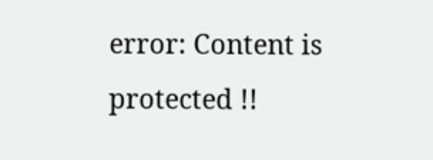error: Content is protected !!